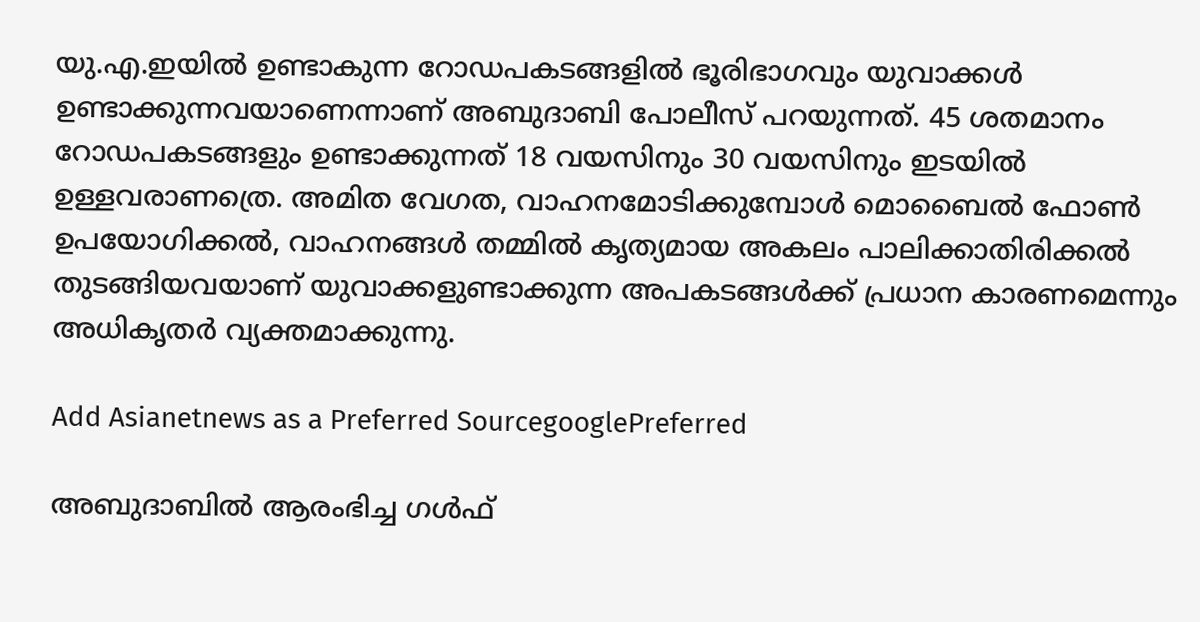യു.എ.ഇയില്‍ ഉണ്ടാകുന്ന റോഡപകടങ്ങളില്‍ ഭൂരിഭാഗവും യുവാക്കള്‍ ഉണ്ടാക്കുന്നവയാണെന്നാണ് അബുദാബി പോലീസ് പറയുന്നത്. 45 ശതമാനം റോഡപകടങ്ങളും ഉണ്ടാക്കുന്നത് 18 വയസിനും 30 വയസിനും ഇടയില്‍ ഉള്ളവരാണത്രെ. അമിത വേഗത, വാഹനമോടിക്കുമ്പോള്‍ മൊബൈല്‍ ഫോണ്‍ ഉപയോഗിക്കല്‍, വാഹനങ്ങള്‍ തമ്മില്‍ കൃത്യമായ അകലം പാലിക്കാതിരിക്കല്‍ തുടങ്ങിയവയാണ് യുവാക്കളുണ്ടാക്കുന്ന അപകടങ്ങള്‍ക്ക് പ്രധാന കാരണമെന്നും അധികൃതര്‍ വ്യക്തമാക്കുന്നു.

Add Asianetnews as a Preferred SourcegooglePreferred

അബുദാബില്‍ ആരംഭിച്ച ഗള്‍ഫ്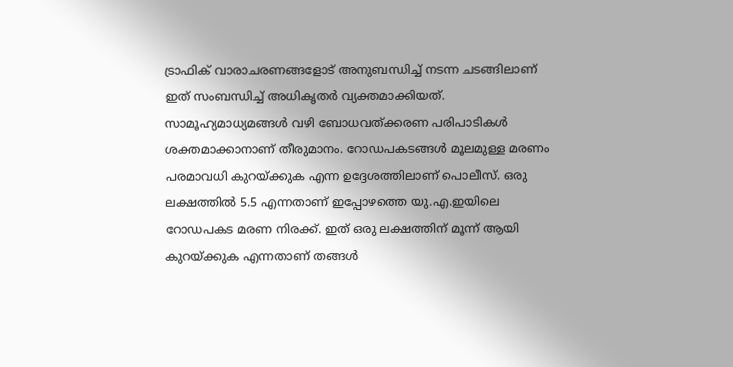ട്രാഫിക് വാരാചരണങ്ങളോട് അനുബന്ധിച്ച് നടന്ന ചടങ്ങിലാണ് ഇത് സംബന്ധിച്ച് അധികൃതര്‍ വ്യക്തമാക്കിയത്. സാമൂഹ്യമാധ്യമങ്ങള്‍ വഴി ബോധവത്ക്കരണ പരിപാടികള്‍ ശക്തമാക്കാനാണ് തീരുമാനം. റോഡപകടങ്ങള്‍ മൂലമുള്ള മരണം പരമാവധി കുറയ്‌ക്കുക എന്ന ഉദ്ദേശത്തിലാണ് പൊലീസ്. ഒരു ലക്ഷത്തില്‍ 5.5 എന്നതാണ് ഇപ്പോഴത്തെ യു.എ.ഇയിലെ റോഡപകട മരണ നിരക്ക്. ഇത് ഒരു ലക്ഷത്തിന് മൂന്ന് ആയി കുറയ്ക്കുക എന്നതാണ് തങ്ങള്‍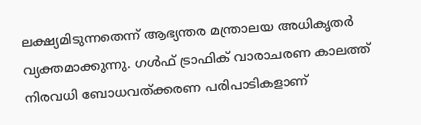ലക്ഷ്യമിടുന്നതെന്ന് ആഭ്യന്തര മന്ത്രാലയ അധികൃതര്‍ വ്യക്തമാക്കുന്നു. ഗള്‍ഫ് ട്രാഫിക് വാരാചരണ കാലത്ത് നിരവധി ബോധവത്ക്കരണ പരിപാടികളാണ്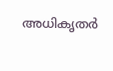അധികൃതര്‍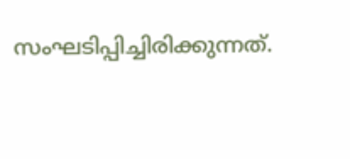സംഘടിപ്പിച്ചിരിക്കുന്നത്.